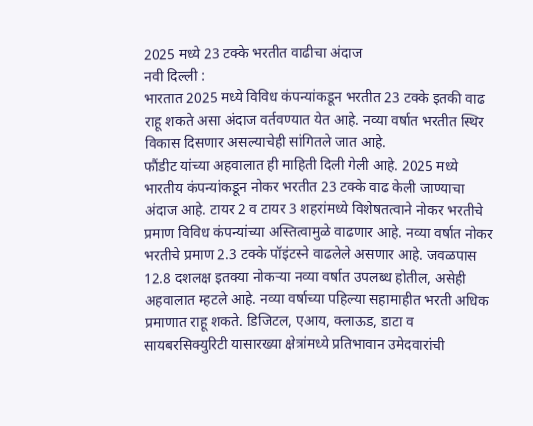2025 मध्ये 23 टक्के भरतीत वाढीचा अंदाज
नवी दिल्ली :
भारतात 2025 मध्ये विविध कंपन्यांकडून भरतीत 23 टक्के इतकी वाढ राहू शकते असा अंदाज वर्तवण्यात येत आहे. नव्या वर्षात भरतीत स्थिर विकास दिसणार असल्याचेही सांगितले जात आहे.
फौंडीट यांच्या अहवालात ही माहिती दिली गेली आहे. 2025 मध्ये भारतीय कंपन्यांकडून नोकर भरतीत 23 टक्के वाढ केली जाण्याचा अंदाज आहे. टायर 2 व टायर 3 शहरांमध्ये विशेषतत्वाने नोकर भरतीचे प्रमाण विविध कंपन्यांच्या अस्तित्वामुळे वाढणार आहे. नव्या वर्षात नोकर भरतीचे प्रमाण 2.3 टक्के पॉइंटस्ने वाढलेले असणार आहे. जवळपास 12.8 दशलक्ष इतक्या नोकऱ्या नव्या वर्षात उपलब्ध होतील, असेही अहवालात म्हटले आहे. नव्या वर्षाच्या पहिल्या सहामाहीत भरती अधिक प्रमाणात राहू शकते. डिजिटल, एआय, क्लाऊड, डाटा व सायबरसिक्युरिटी यासारख्या क्षेत्रांमध्ये प्रतिभावान उमेदवारांची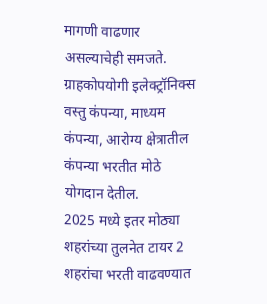मागणी वाढणार असल्याचेही समजते. ग्राहकोपयोगी इलेक्ट्रॉनिक्स वस्तु कंपन्या, माध्यम कंपन्या, आरोग्य क्षेत्रातील कंपन्या भरतीत मोठे योगदान देतील.
2025 मध्ये इतर मोठ्या शहरांच्या तुलनेत टायर 2 शहरांचा भरती वाढवण्यात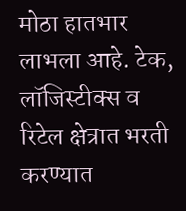मोठा हातभार लाभला आहे. टेक, लॉजिस्टीक्स व रिटेल क्षेत्रात भरती करण्यात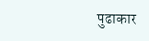पुढाकार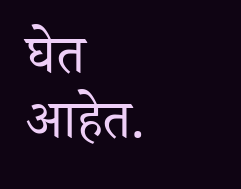घेत आहेत.